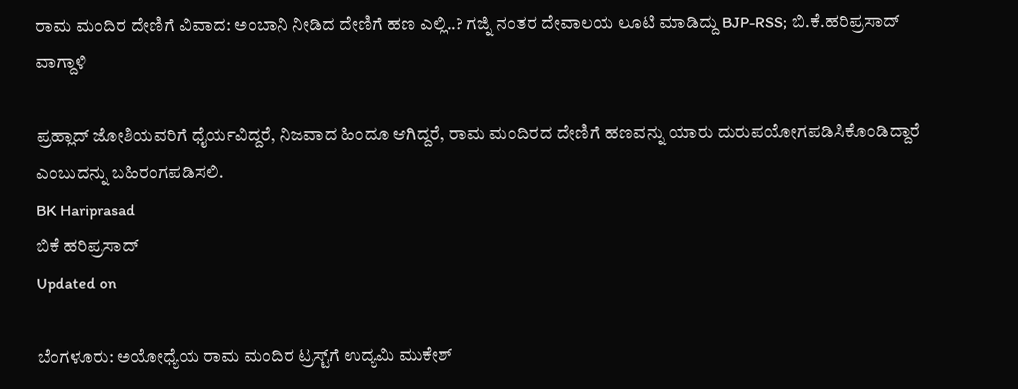ರಾಮ ಮಂದಿರ ದೇಣಿಗೆ ವಿವಾದ: ಅಂಬಾನಿ ನೀಡಿದ ದೇಣಿಗೆ ಹಣ ಎಲ್ಲಿ..? ಗಜ್ನಿ ನಂತರ ದೇವಾಲಯ ಲೂಟಿ ಮಾಡಿದ್ದು BJP-RSS; ಬಿ.ಕೆ.ಹರಿಪ್ರಸಾದ್ ವಾಗ್ದಾಳಿ

ಪ್ರಹ್ಲಾದ್ ಜೋಶಿಯವರಿಗೆ ಧೈರ್ಯವಿದ್ದರೆ, ನಿಜವಾದ ಹಿಂದೂ ಆಗಿದ್ದರೆ, ರಾಮ ಮಂದಿರದ ದೇಣಿಗೆ ಹಣವನ್ನು ಯಾರು ದುರುಪಯೋಗಪಡಿಸಿಕೊಂಡಿದ್ದಾರೆ ಎಂಬುದನ್ನು ಬಹಿರಂಗಪಡಿಸಲಿ.
BK Hariprasad
ಬಿಕೆ ಹರಿಪ್ರಸಾದ್
Updated on

ಬೆಂಗಳೂರು: ಅಯೋಧ್ಯೆಯ ರಾಮ ಮಂದಿರ ಟ್ರಸ್ಟ್‌ಗೆ ಉದ್ಯಮಿ ಮುಕೇಶ್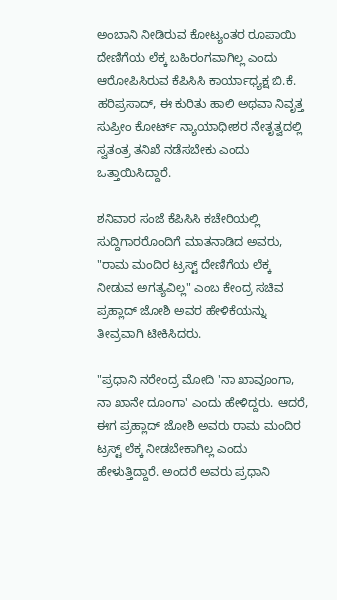ಅಂಬಾನಿ ನೀಡಿರುವ ಕೋಟ್ಯಂತರ ರೂಪಾಯಿ ದೇಣಿಗೆಯ ಲೆಕ್ಕ ಬಹಿರಂಗವಾಗಿಲ್ಲ ಎಂದು ಆರೋಪಿಸಿರುವ ಕೆಪಿಸಿಸಿ ಕಾರ್ಯಾಧ್ಯಕ್ಷ ಬಿ.ಕೆ. ಹರಿಪ್ರಸಾದ್, ಈ ಕುರಿತು ಹಾಲಿ ಅಥವಾ ನಿವೃತ್ತ ಸುಪ್ರೀಂ ಕೋರ್ಟ್ ನ್ಯಾಯಾಧೀಶರ ನೇತೃತ್ವದಲ್ಲಿ ಸ್ವತಂತ್ರ ತನಿಖೆ ನಡೆಸಬೇಕು ಎಂದು ಒತ್ತಾಯಿಸಿದ್ದಾರೆ.

ಶನಿವಾರ ಸಂಜೆ ಕೆಪಿಸಿಸಿ ಕಚೇರಿಯಲ್ಲಿ ಸುದ್ದಿಗಾರರೊಂದಿಗೆ ಮಾತನಾಡಿದ ಅವರು, "ರಾಮ ಮಂದಿರ ಟ್ರಸ್ಟ್ ದೇಣಿಗೆಯ ಲೆಕ್ಕ ನೀಡುವ ಅಗತ್ಯವಿಲ್ಲ" ಎಂಬ ಕೇಂದ್ರ ಸಚಿವ ಪ್ರಹ್ಲಾದ್ ಜೋಶಿ ಅವರ ಹೇಳಿಕೆಯನ್ನು ತೀವ್ರವಾಗಿ ಟೀಕಿಸಿದರು.

"ಪ್ರಧಾನಿ ನರೇಂದ್ರ ಮೋದಿ 'ನಾ ಖಾವೂಂಗಾ, ನಾ ಖಾನೇ ದೂಂಗಾ' ಎಂದು ಹೇಳಿದ್ದರು. ಆದರೆ, ಈಗ ಪ್ರಹ್ಲಾದ್ ಜೋಶಿ ಅವರು ರಾಮ ಮಂದಿರ ಟ್ರಸ್ಟ್ ಲೆಕ್ಕ ನೀಡಬೇಕಾಗಿಲ್ಲ ಎಂದು ಹೇಳುತ್ತಿದ್ದಾರೆ. ಅಂದರೆ ಅವರು ಪ್ರಧಾನಿ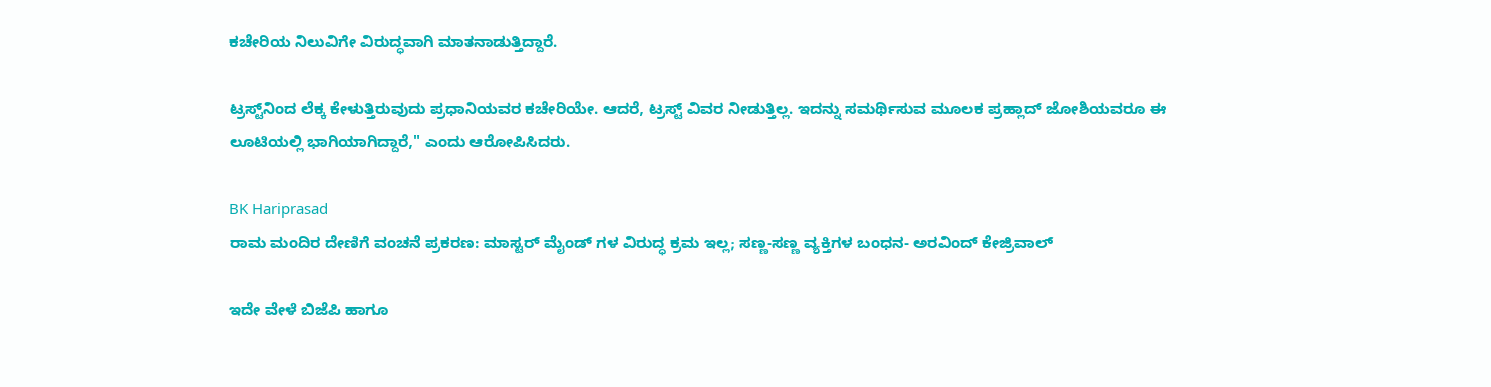ಕಚೇರಿಯ ನಿಲುವಿಗೇ ವಿರುದ್ಧವಾಗಿ ಮಾತನಾಡುತ್ತಿದ್ದಾರೆ.

ಟ್ರಸ್ಟ್‌ನಿಂದ ಲೆಕ್ಕ ಕೇಳುತ್ತಿರುವುದು ಪ್ರಧಾನಿಯವರ ಕಚೇರಿಯೇ. ಆದರೆ, ಟ್ರಸ್ಟ್ ವಿವರ ನೀಡುತ್ತಿಲ್ಲ. ಇದನ್ನು ಸಮರ್ಥಿಸುವ ಮೂಲಕ ಪ್ರಹ್ಲಾದ್ ಜೋಶಿಯವರೂ ಈ ಲೂಟಿಯಲ್ಲಿ ಭಾಗಿಯಾಗಿದ್ದಾರೆ," ಎಂದು ಆರೋಪಿಸಿದರು.

BK Hariprasad
ರಾಮ ಮಂದಿರ ದೇಣಿಗೆ ವಂಚನೆ ಪ್ರಕರಣ: ಮಾಸ್ಟರ್ ಮೈಂಡ್ ಗಳ ವಿರುದ್ಧ ಕ್ರಮ ಇಲ್ಲ; ಸಣ್ಣ-ಸಣ್ಣ ವ್ಯಕ್ತಿಗಳ ಬಂಧನ- ಅರವಿಂದ್ ಕೇಜ್ರಿವಾಲ್

ಇದೇ ವೇಳೆ ಬಿಜೆಪಿ ಹಾಗೂ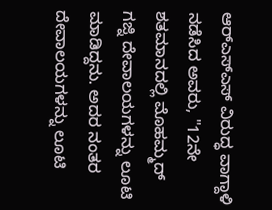ಆರ್‌ಎಸ್‌ಎಸ್ ವಿರುದ್ಧ ವಾಗ್ದಾಳಿ ನಡೆಸಿದ ಅವರು, "12ನೇ ಶತಮಾನದಲ್ಲಿ ಮೊಹಮ್ಮದ್ ಗಜ್ನಿ ದೇವಾಲಯಗಳನ್ನು ಲೂಟಿ ಮಾಡಿದ್ದನು. ಅದರ ನಂತರ ದೇವಾಲಯಗಳನ್ನು ಲೂಟಿ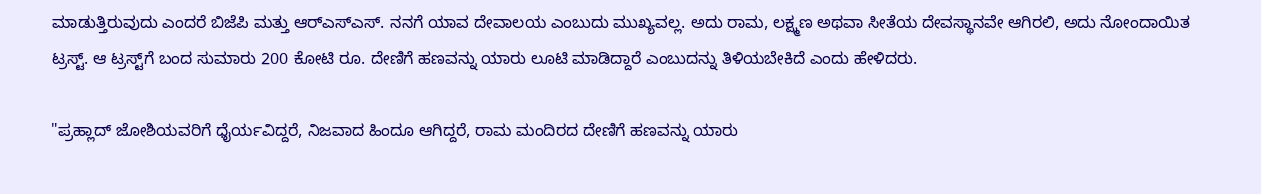ಮಾಡುತ್ತಿರುವುದು ಎಂದರೆ ಬಿಜೆಪಿ ಮತ್ತು ಆರ್‌ಎಸ್‌ಎಸ್. ನನಗೆ ಯಾವ ದೇವಾಲಯ ಎಂಬುದು ಮುಖ್ಯವಲ್ಲ. ಅದು ರಾಮ, ಲಕ್ಷ್ಮಣ ಅಥವಾ ಸೀತೆಯ ದೇವಸ್ಥಾನವೇ ಆಗಿರಲಿ, ಅದು ನೋಂದಾಯಿತ ಟ್ರಸ್ಟ್. ಆ ಟ್ರಸ್ಟ್‌ಗೆ ಬಂದ ಸುಮಾರು 200 ಕೋಟಿ ರೂ. ದೇಣಿಗೆ ಹಣವನ್ನು ಯಾರು ಲೂಟಿ ಮಾಡಿದ್ದಾರೆ ಎಂಬುದನ್ನು ತಿಳಿಯಬೇಕಿದೆ ಎಂದು ಹೇಳಿದರು.

"ಪ್ರಹ್ಲಾದ್ ಜೋಶಿಯವರಿಗೆ ಧೈರ್ಯವಿದ್ದರೆ, ನಿಜವಾದ ಹಿಂದೂ ಆಗಿದ್ದರೆ, ರಾಮ ಮಂದಿರದ ದೇಣಿಗೆ ಹಣವನ್ನು ಯಾರು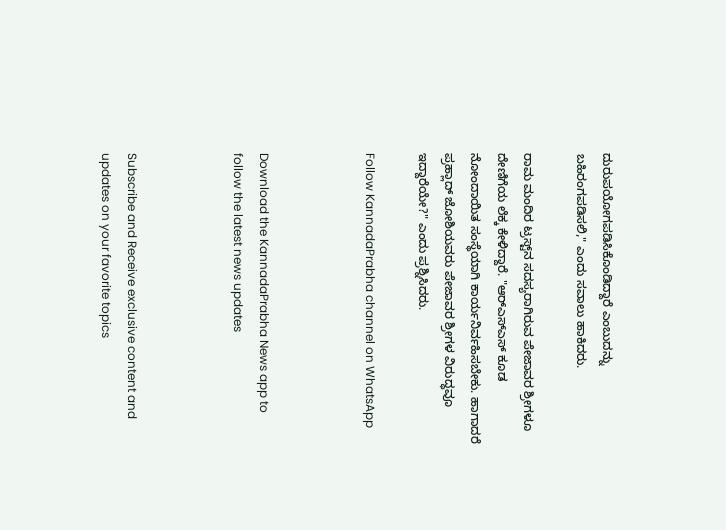ದುರುಪಯೋಗಪಡಿಸಿಕೊಂಡಿದ್ದಾರೆ ಎಂಬುದನ್ನು ಬಹಿರಂಗಪಡಿಸಲಿ," ಎಂದು ಸವಾಲು ಹಾಕಿದರು.

ರಾಮ ಮಂದಿರ ಟ್ರಸ್ಟ್‌ನ ಸದಸ್ಯರಾಗಿರುವ ಪೇಜಾವರ ಶ್ರೀಗಳೂ ದೇಣಿಗೆಯ ಲೆಕ್ಕ ಕೇಳಿದ್ದಾರೆ. "ಆರ್‌ಎಸ್‌ಎಸ್ ಕೂಡ ನೋಂದಾಯಿತ ಸಂಸ್ಥೆಯಾಗಿ ಕಾರ್ಯನಿರ್ವಹಿಸಬೇಕು. ಹಾಗಾದರೆ ಪ್ರಹ್ಲಾದ್ ಜೋಶಿಯವರು ಪೇಜಾವರ ಶ್ರೀಗಳ ವಿರುದ್ಧವೂ ಇದ್ದಾರೆಯೇ?" ಎಂದು ಪ್ರಶ್ನಿಸಿದರು.

Follow KannadaPrabha channel on WhatsApp



Download the KannadaPrabha News app to follow the latest news updates



Subscribe and Receive exclusive content and updates on your favorite topics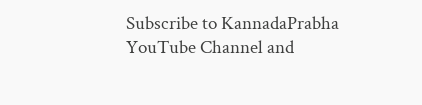Subscribe to KannadaPrabha YouTube Channel and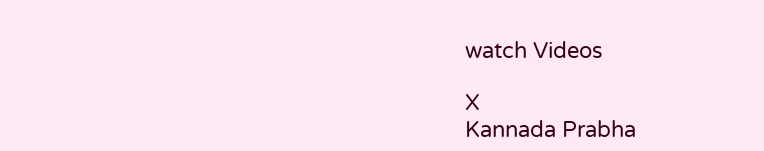watch Videos

X
Kannada Prabha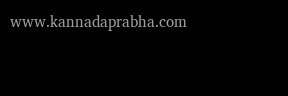www.kannadaprabha.com